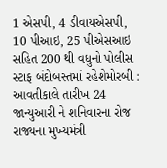1 એસપી, 4 ડીવાયએસપી, 10 પીઆઇ, 25 પીએસઆઇ સહિત 200 થી વધુનો પોલીસ સ્ટાફ બંદોબસ્તમાં રહેશેમોરબી : આવતીકાલે તારીખ 24 જાન્યુઆરી ને શનિવારના રોજ રાજ્યના મુખ્યમંત્રી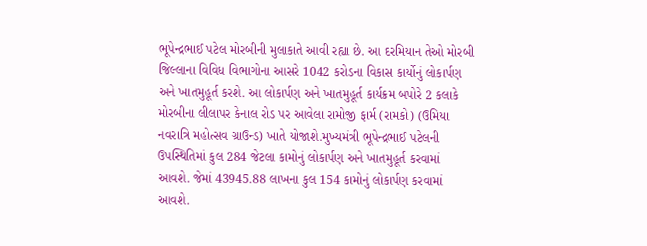ભૂપેન્દ્રભાઈ પટેલ મોરબીની મુલાકાતે આવી રહ્યા છે. આ દરમિયાન તેઓ મોરબી જિલ્લાના વિવિધ વિભાગોના આસરે 1042 કરોડના વિકાસ કાર્યોનું લોકાર્પણ અને ખાતમુહૂર્ત કરશે. આ લોકાર્પણ અને ખાતમુહૂર્ત કાર્યક્રમ બપોરે 2 કલાકે મોરબીના લીલાપર કેનાલ રોડ પર આવેલા રામોજી ફાર્મ (રામકો) (ઉમિયા નવરાત્રિ મહોત્સવ ગ્રાઉન્ડ) ખાતે યોજાશે.મુખ્યમંત્રી ભૂપેન્દ્રભાઈ પટેલની ઉપસ્થિતિમાં કુલ 284 જેટલા કામોનું લોકાર્પણ અને ખાતમુહૂર્ત કરવામાં આવશે. જેમાં 43945.88 લાખના કુલ 154 કામોનું લોકાર્પણ કરવામાં આવશે.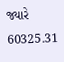જ્યારે 60325.31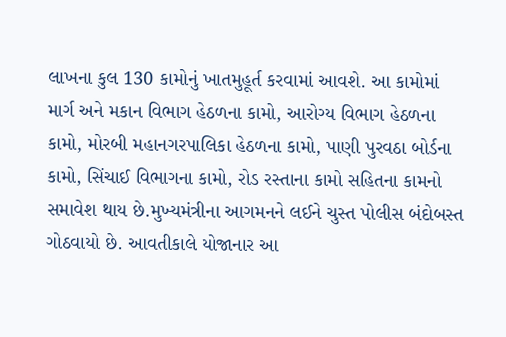લાખના કુલ 130 કામોનું ખાતમુહૂર્ત કરવામાં આવશે. આ કામોમાં માર્ગ અને મકાન વિભાગ હેઠળના કામો, આરોગ્ય વિભાગ હેઠળના કામો, મોરબી મહાનગરપાલિકા હેઠળના કામો, પાણી પુરવઠા બોર્ડના કામો, સિંચાઈ વિભાગના કામો, રોડ રસ્તાના કામો સહિતના કામનો સમાવેશ થાય છે.મુખ્યમંત્રીના આગમનને લઈને ચુસ્ત પોલીસ બંદોબસ્ત ગોઠવાયો છે. આવતીકાલે યોજાનાર આ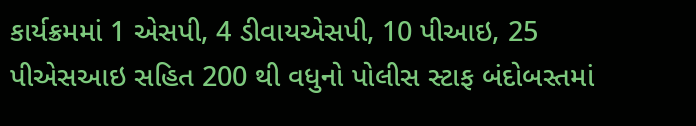કાર્યક્રમમાં 1 એસપી, 4 ડીવાયએસપી, 10 પીઆઇ, 25 પીએસઆઇ સહિત 200 થી વધુનો પોલીસ સ્ટાફ બંદોબસ્તમાં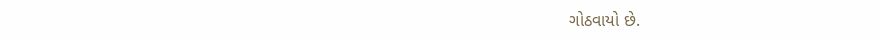ગોઠવાયો છે.